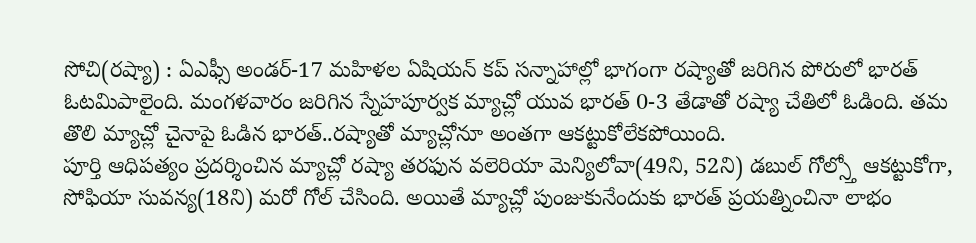సోచి(రష్యా) : ఏఎఫ్సీ అండర్-17 మహిళల ఏషియన్ కప్ సన్నాహాల్లో భాగంగా రష్యాతో జరిగిన పోరులో భారత్ ఓటమిపాలైంది. మంగళవారం జరిగిన స్నేహపూర్వక మ్యాచ్లో యువ భారత్ 0-3 తేడాతో రష్యా చేతిలో ఓడింది. తమ తొలి మ్యాచ్లో చైనాపై ఓడిన భారత్..రష్యాతో మ్యాచ్లోనూ అంతగా ఆకట్టుకోలేకపోయింది.
పూర్తి ఆధిపత్యం ప్రదర్శించిన మ్యాచ్లో రష్యా తరఫున వలెరియా మెన్యిలోవా(49ని, 52ని) డబుల్ గోల్స్తో ఆకట్టుకోగా, సోఫియా సువన్య(18ని) మరో గోల్ చేసింది. అయితే మ్యాచ్లో పుంజుకునేందుకు భారత్ ప్రయత్నించినా లాభం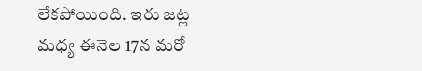లేకపోయింది. ఇరు జట్ల మధ్య ఈనెల 17న మరో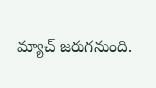మ్యాచ్ జరుగనుంది.